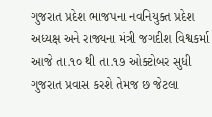ગુજરાત પ્રદેશ ભાજપના નવનિયુક્ત પ્રદેશ અધ્યક્ષ અને રાજ્યના મંત્રી જગદીશ વિશ્વકર્મા આજે તા.૧૦ થી તા.૧૭ ઓક્ટોબર સુધી ગુજરાત પ્રવાસ કરશે તેમજ છ જેટલા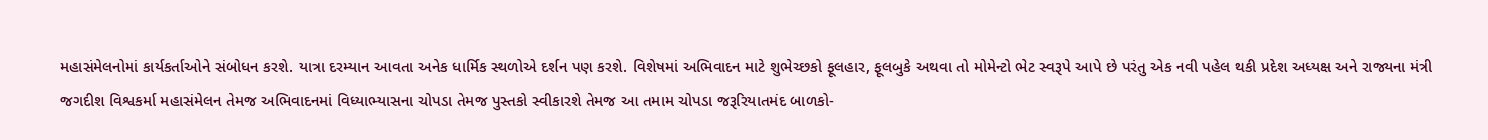મહાસંમેલનોમાં કાર્યકર્તાઓને સંબોધન કરશે. યાત્રા દરમ્યાન આવતા અનેક ધાર્મિક સ્થળોએ દર્શન પણ કરશે. વિશેષમાં અભિવાદન માટે શુભેચ્છકો ફૂલહાર, ફૂલબુકે અથવા તો મોમેન્ટો ભેટ સ્વરૂપે આપે છે પરંતુ એક નવી પહેલ થકી પ્રદેશ અધ્યક્ષ અને રાજ્યના મંત્રી જગદીશ વિશ્વકર્મા મહાસંમેલન તેમજ અભિવાદનમાં વિધ્યાભ્યાસના ચોપડા તેમજ પુસ્તકો સ્વીકારશે તેમજ આ તમામ ચોપડા જરૂરિયાતમંદ બાળકો-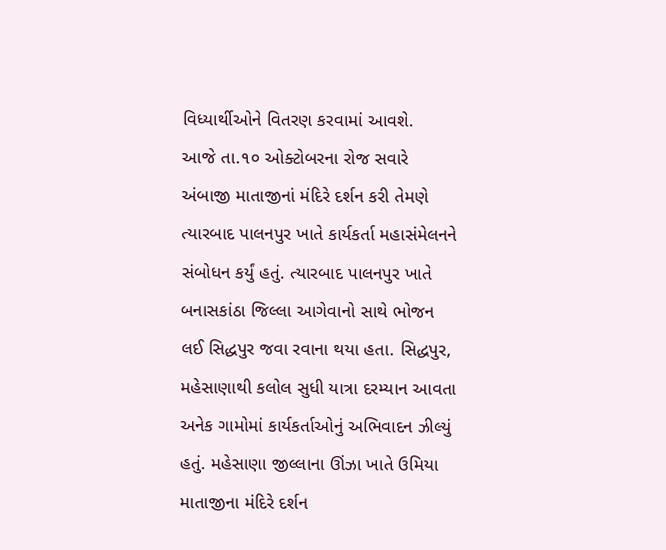વિધ્યાર્થીઓને વિતરણ કરવામાં આવશે.
આજે તા.૧૦ ઓક્ટોબરના રોજ સવારે અંબાજી માતાજીનાં મંદિરે દર્શન કરી તેમણે ત્યારબાદ પાલનપુર ખાતે કાર્યકર્તા મહાસંમેલનને સંબોધન કર્યું હતું. ત્યારબાદ પાલનપુર ખાતે બનાસકાંઠા જિલ્લા આગેવાનો સાથે ભોજન લઈ સિદ્ધપુર જવા રવાના થયા હતા. સિદ્ધપુર, મહેસાણાથી કલોલ સુધી યાત્રા દરમ્યાન આવતા અનેક ગામોમાં કાર્યકર્તાઓનું અભિવાદન ઝીલ્યું હતું. મહેસાણા જીલ્લાના ઊંઝા ખાતે ઉમિયા માતાજીના મંદિરે દર્શન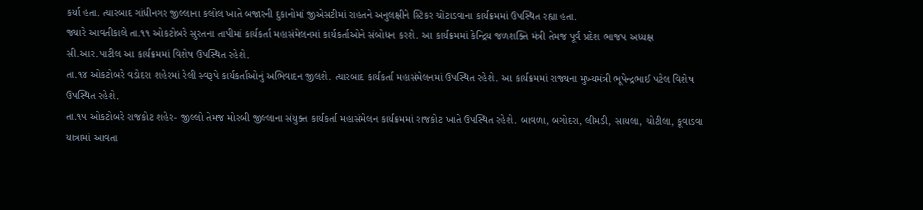કર્યા હતા. ત્યારબાદ ગાંધીનગર જીલ્લાના કલોલ ખાતે બજારની દુકાનોમાં જીએસટીમાં રાહતને અનુલક્ષીને સ્ટિકર ચોંટાડવાના કાર્યક્રમમાં ઉપસ્થિત રહ્યા હતા.
જ્યારે આવતીકાલે તા.૧૧ ઓકટોબરે સુરતના તાપીમાં કાર્યકર્તા મહાસંમેલનમાં કાર્યકર્તાઓને સંબોધન કરશે. આ કાર્યક્રમમાં કેન્દ્રિય જળશક્તિ મંત્રી તેમજ પૂર્વ પ્રદેશ ભાજપ અધ્યક્ષ સી.આર.પાટીલ આ કાર્યક્રમમાં વિશેષ ઉપસ્થિત રહેશે.
તા.૧૪ ઓકટોબરે વડોદરા શહેરમાં રેલી સ્વરૂપે કાર્યકર્તાઓનું અભિવાદન જીલશે. ત્યારબાદ કાર્યકર્તા મહાસંમેલનમાં ઉપસ્થિત રહેશે. આ કાર્યક્રમમાં રાજ્યના મુખ્યમંત્રી ભૂપેન્દ્રભાઈ પટેલ વિશેષ ઉપસ્થિત રહેશે.
તા.૧૫ ઓકટોબરે રાજકોટ શહેર- જીલ્લો તેમજ મોરબી જીલ્લાના સંયુક્ત કાર્યકર્તા મહાસંમેલન કાર્યક્રમમાં રાજકોટ ખાતે ઉપસ્થિત રહેશે. બાવળા, બગોદરા, લીમડી, સાયલા, ચોટીલા, કૂવાડવા યાત્રામાં આવતા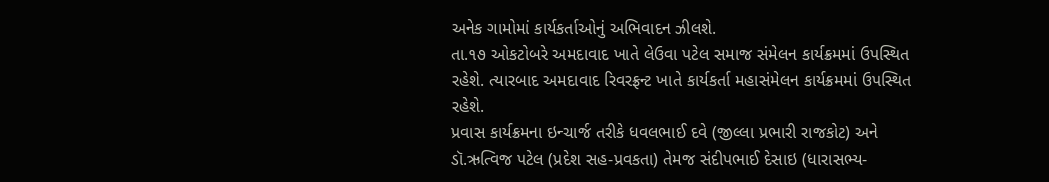અનેક ગામોમાં કાર્યકર્તાઓનું અભિવાદન ઝીલશે.
તા.૧૭ ઓકટોબરે અમદાવાદ ખાતે લેઉવા પટેલ સમાજ સંમેલન કાર્યક્રમમાં ઉપસ્થિત રહેશે. ત્યારબાદ અમદાવાદ રિવરફ્રન્ટ ખાતે કાર્યકર્તા મહાસંમેલન કાર્યક્રમમાં ઉપસ્થિત રહેશે.
પ્રવાસ કાર્યક્રમના ઇન્ચાર્જ તરીકે ધવલભાઈ દવે (જીલ્લા પ્રભારી રાજકોટ) અને ડૉ.ઋત્વિજ પટેલ (પ્રદેશ સહ-પ્રવકતા) તેમજ સંદીપભાઈ દેસાઇ (ધારાસભ્ય-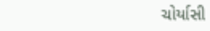ચોર્યાસી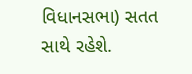વિધાનસભા) સતત સાથે રહેશે.